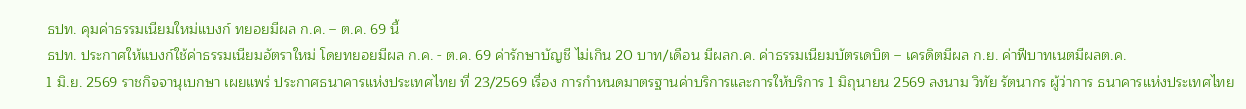ธปท. คุมค่าธรรมเนียมใหม่แบงก์ ทยอยมีผล ก.ค. – ต.ค. 69 นี้
ธปท. ประกาศให้แบงก์ใช้ค่าธรรมเนียมอัตราใหม่ โดยทยอยมีผล ก.ค. - ต.ค. 69 ค่ารักษาบัญชี ไม่เกิน 20 บาท/เดือน มีผลก.ค. ค่าธรรมเนียมบัตรเดบิต – เครดิตมีผล ก.ย. ค่าฟีบาทเนตมีผลต.ค.
1 มิ.ย. 2569 ราชกิจจานุเบกษา เผยแพร่ ประกาศธนาคารแห่งประเทศไทย ที่ 23/2569 เรื่อง การกำหนดมาตรฐานค่าบริการและการให้บริการ 1 มิถุนายน 2569 ลงนาม วิทัย รัตนากร ผู้ว่าการ ธนาคารแห่งประเทศไทย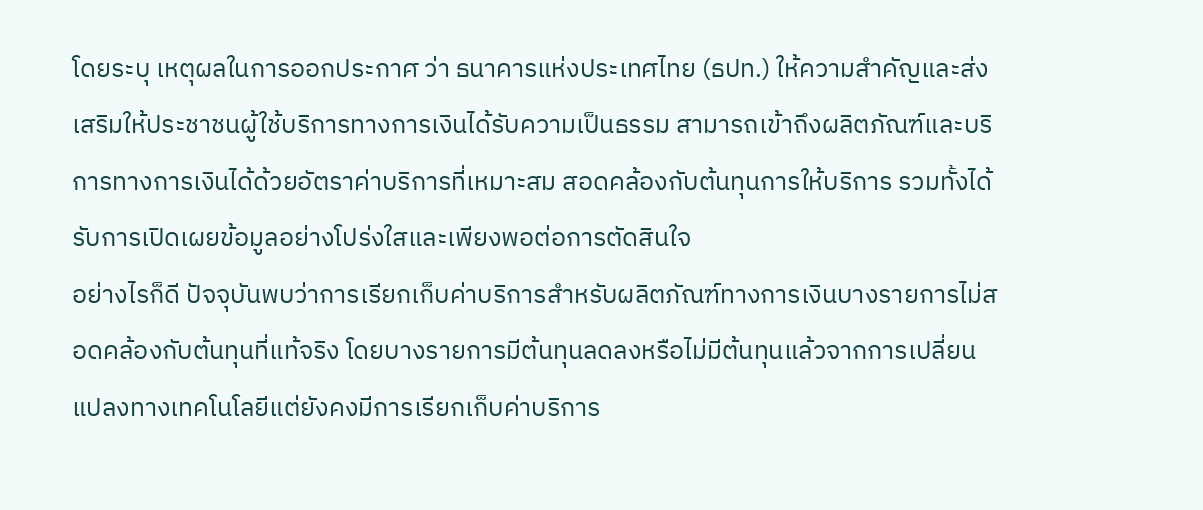โดยระบุ เหตุผลในการออกประกาศ ว่า ธนาคารแห่งประเทศไทย (ธปท.) ให้ความสำคัญและส่งเสริมให้ประชาชนผู้ใช้บริการทางการเงินได้รับความเป็นธรรม สามารถเข้าถึงผลิตภัณฑ์และบริการทางการเงินได้ด้วยอัตราค่าบริการที่เหมาะสม สอดคล้องกับต้นทุนการให้บริการ รวมทั้งได้รับการเปิดเผยข้อมูลอย่างโปร่งใสและเพียงพอต่อการตัดสินใจ
อย่างไรก็ดี ปัจจุบันพบว่าการเรียกเก็บค่าบริการสำหรับผลิตภัณฑ์ทางการเงินบางรายการไม่สอดคล้องกับต้นทุนที่แท้จริง โดยบางรายการมีต้นทุนลดลงหรือไม่มีต้นทุนแล้วจากการเปลี่ยนแปลงทางเทคโนโลยีแต่ยังคงมีการเรียกเก็บค่าบริการ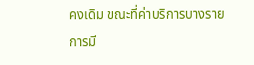คงเดิม ขณะที่ค่าบริการบางรายการมี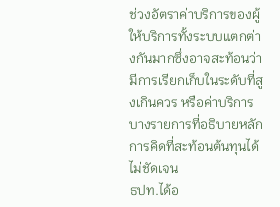ช่วงอัตราค่าบริการของผู้ให้บริการทั้งระบบแตกต่างกันมากซึ่งอาจสะท้อนว่ามีการเรียกเก็บในระดับที่สูงเกินควร หรือค่าบริการบางรายการที่อธิบายหลักการคิดที่สะท้อนต้นทุนได้ไม่ชัดเจน
ธปท.ได้อ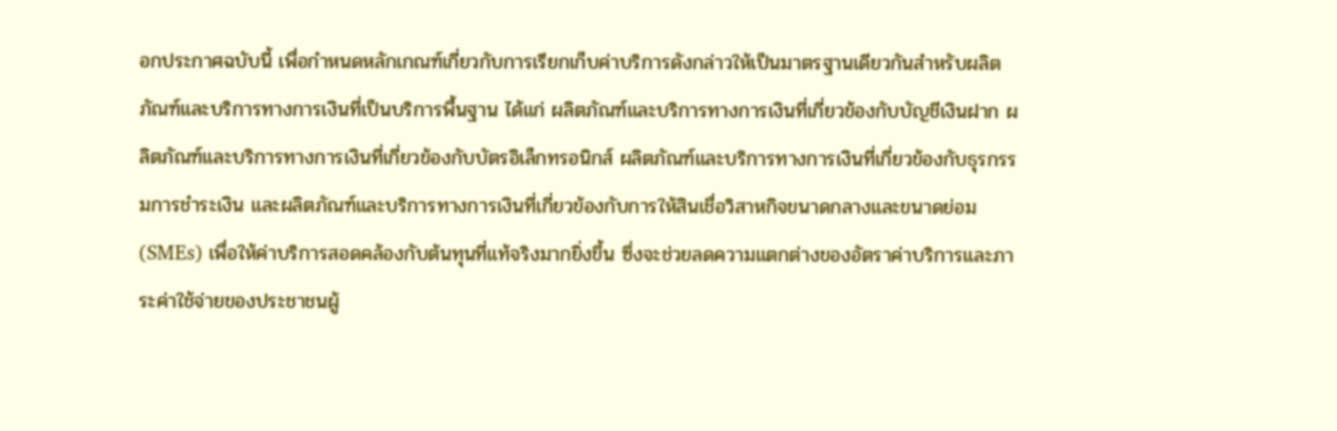อกประกาศฉบับนี้ เพื่อกำหนดหลักเกณฑ์เกี่ยวกับการเรียกเก็บค่าบริการดังกล่าวให้เป็นมาตรฐานเดียวกันสำหรับผลิตภัณฑ์และบริการทางการเงินที่เป็นบริการพื้นฐาน ได้แก่ ผลิตภัณฑ์และบริการทางการเงินที่เกี่ยวข้องกับบัญชีเงินฝาก ผลิตภัณฑ์และบริการทางการเงินที่เกี่ยวข้องกับบัตรอิเล็กทรอนิกส์ ผลิตภัณฑ์และบริการทางการเงินที่เกี่ยวข้องกับธุรกรรมการชำระเงิน และผลิตภัณฑ์และบริการทางการเงินที่เกี่ยวข้องกับการให้สินเชื่อวิสาหกิจขนาดกลางและขนาดย่อม (SMEs) เพื่อให้ค่าบริการสอดคล้องกับต้นทุนที่แท้จริงมากยิ่งขึ้น ซึ่งจะช่วยลดความแตกต่างของอัตราค่าบริการและภาระค่าใช้จ่ายของประชาชนผู้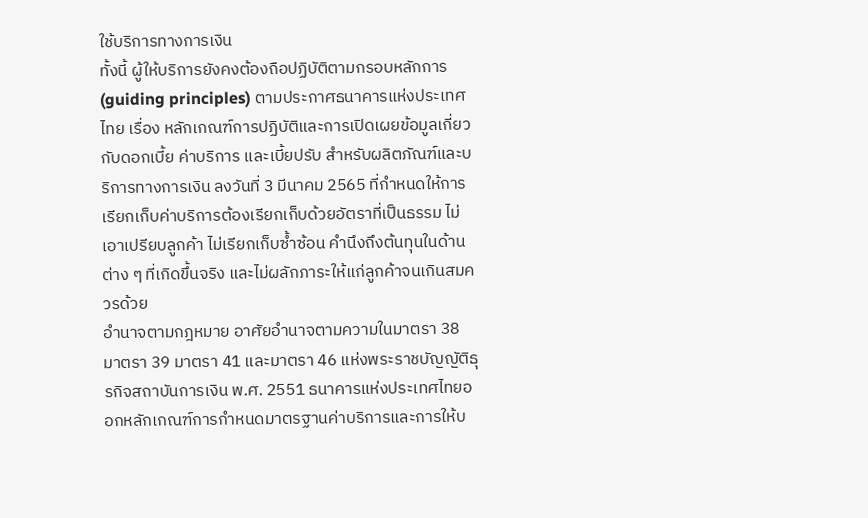ใช้บริการทางการเงิน
ทั้งนี้ ผู้ให้บริการยังคงต้องถือปฏิบัติตามกรอบหลักการ (guiding principles) ตามประกาศธนาคารแห่งประเทศไทย เรื่อง หลักเกณฑ์การปฏิบัติและการเปิดเผยข้อมูลเกี่ยวกับดอกเบี้ย ค่าบริการ และเบี้ยปรับ สำหรับผลิตภัณฑ์และบริการทางการเงิน ลงวันที่ 3 มีนาคม 2565 ที่กำหนดให้การเรียกเก็บค่าบริการต้องเรียกเก็บด้วยอัตราที่เป็นธรรม ไม่เอาเปรียบลูกค้า ไม่เรียกเก็บซ้ำซ้อน คำนึงถึงต้นทุนในด้านต่าง ๆ ที่เกิดขึ้นจริง และไม่ผลักภาระให้แก่ลูกค้าจนเกินสมควรด้วย
อำนาจตามกฎหมาย อาศัยอำนาจตามความในมาตรา 38 มาตรา 39 มาตรา 41 และมาตรา 46 แห่งพระราชบัญญัติธุรกิจสถาบันการเงิน พ.ศ. 2551 ธนาคารแห่งประเทศไทยออกหลักเกณฑ์การกำหนดมาตรฐานค่าบริการและการให้บ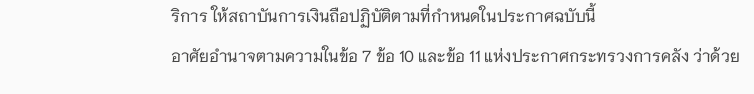ริการ ให้สถาบันการเงินถือปฏิบัติตามที่กำหนดในประกาศฉบับนี้
อาศัยอำนาจตามความในข้อ 7 ข้อ 10 และข้อ 11 แห่งประกาศกระทรวงการคลัง ว่าด้วย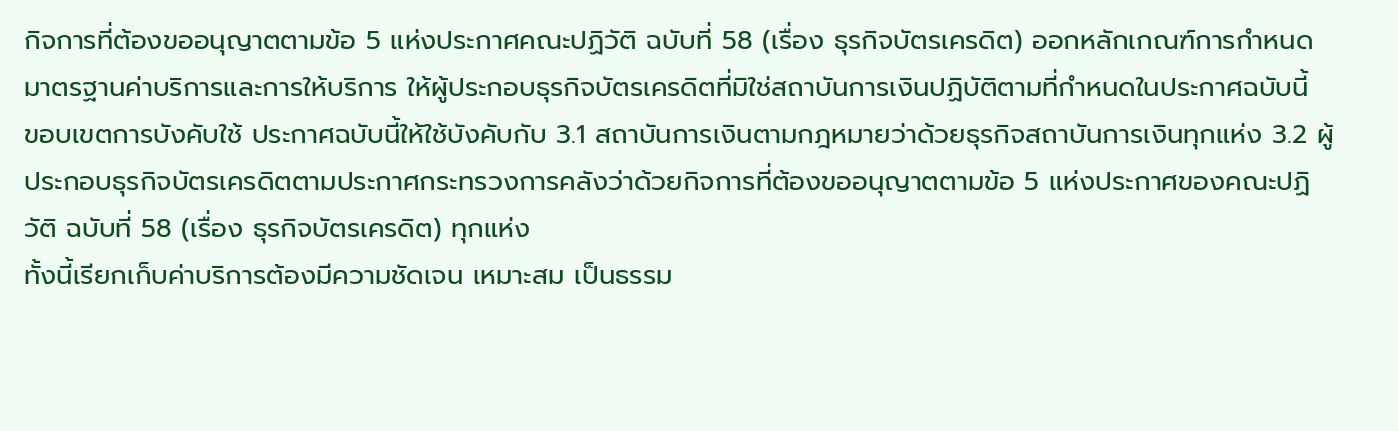กิจการที่ต้องขออนุญาตตามข้อ 5 แห่งประกาศคณะปฏิวัติ ฉบับที่ 58 (เรื่อง ธุรกิจบัตรเครดิต) ออกหลักเกณฑ์การกำหนดมาตรฐานค่าบริการและการให้บริการ ให้ผู้ประกอบธุรกิจบัตรเครดิตที่มิใช่สถาบันการเงินปฏิบัติตามที่กำหนดในประกาศฉบับนี้
ขอบเขตการบังคับใช้ ประกาศฉบับนี้ให้ใช้บังคับกับ 3.1 สถาบันการเงินตามกฎหมายว่าด้วยธุรกิจสถาบันการเงินทุกแห่ง 3.2 ผู้ประกอบธุรกิจบัตรเครดิตตามประกาศกระทรวงการคลังว่าด้วยกิจการที่ต้องขออนุญาตตามข้อ 5 แห่งประกาศของคณะปฏิวัติ ฉบับที่ 58 (เรื่อง ธุรกิจบัตรเครดิต) ทุกแห่ง
ทั้งนี้เรียกเก็บค่าบริการต้องมีความชัดเจน เหมาะสม เป็นธรรม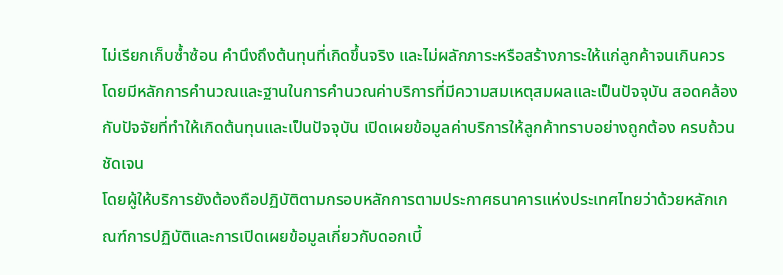ไม่เรียกเก็บซ้ำซ้อน คำนึงถึงต้นทุนที่เกิดขึ้นจริง และไม่ผลักภาระหรือสร้างภาระให้แก่ลูกค้าจนเกินควร โดยมีหลักการคำนวณและฐานในการคำนวณค่าบริการที่มีความสมเหตุสมผลและเป็นปัจจุบัน สอดคล้องกับปัจจัยที่ทำให้เกิดต้นทุนและเป็นปัจจุบัน เปิดเผยข้อมูลค่าบริการให้ลูกค้าทราบอย่างถูกต้อง ครบถ้วน ชัดเจน
โดยผู้ให้บริการยังต้องถือปฏิบัติตามกรอบหลักการตามประกาศธนาคารแห่งประเทศไทยว่าด้วยหลักเกณฑ์การปฏิบัติและการเปิดเผยข้อมูลเกี่ยวกับดอกเบี้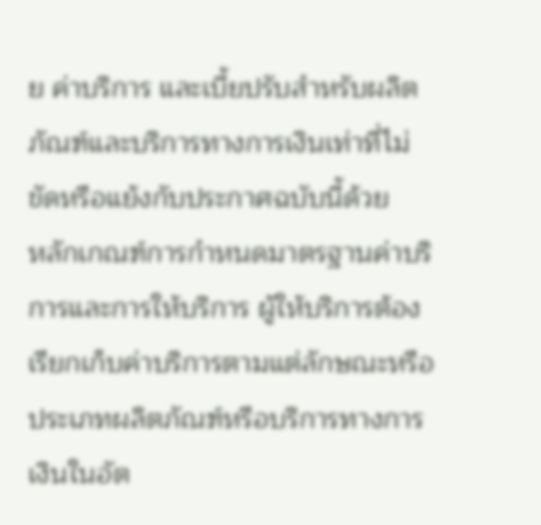ย ค่าบริการ และเบี้ยปรับสำหรับผลิตภัณฑ์และบริการทางการเงินเท่าที่ไม่ขัดหรือแย้งกับประกาศฉบับนี้ด้วย
หลักเกณฑ์การกำหนดมาตรฐานค่าบริการและการให้บริการ ผู้ให้บริการต้องเรียกเก็บค่าบริการตามแต่ลักษณะหรือประเภทผลิตภัณฑ์หรือบริการทางการเงินในอัต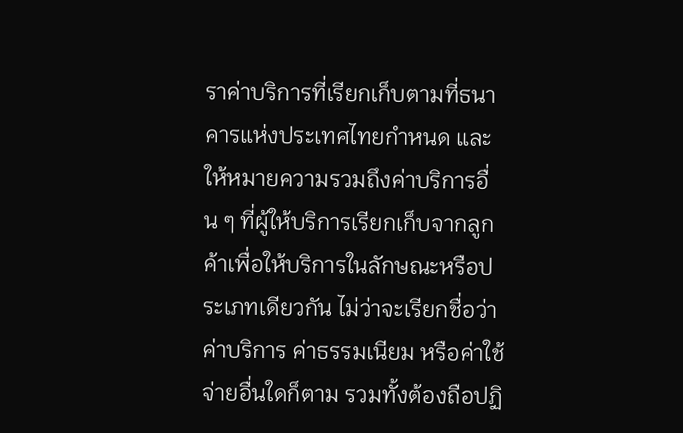ราค่าบริการที่เรียกเก็บตามที่ธนาคารแห่งประเทศไทยกำหนด และให้หมายความรวมถึงค่าบริการอื่น ๆ ที่ผู้ให้บริการเรียกเก็บจากลูกค้าเพื่อให้บริการในลักษณะหรือประเภทเดียวกัน ไม่ว่าจะเรียกชื่อว่า ค่าบริการ ค่าธรรมเนียม หรือค่าใช้จ่ายอื่นใดก็ตาม รวมทั้งต้องถือปฏิ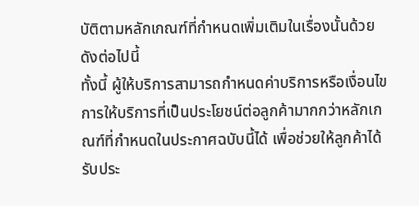บัติตามหลักเกณฑ์ที่กำหนดเพิ่มเติมในเรื่องนั้นด้วย ดังต่อไปนี้
ทั้งนี้ ผู้ให้บริการสามารถกำหนดค่าบริการหรือเงื่อนไขการให้บริการที่เป็นประโยชน์ต่อลูกค้ามากกว่าหลักเกณฑ์ที่กำหนดในประกาศฉบับนี้ได้ เพื่อช่วยให้ลูกค้าได้รับประ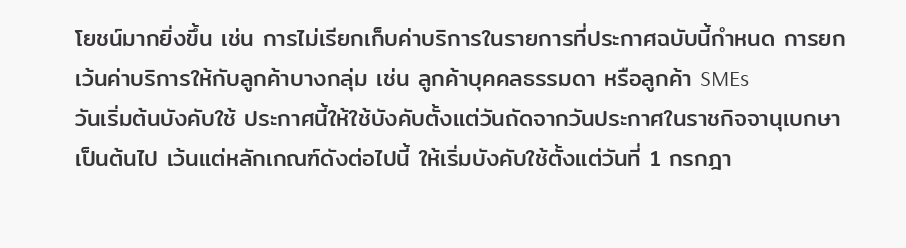โยชน์มากยิ่งขึ้น เช่น การไม่เรียกเก็บค่าบริการในรายการที่ประกาศฉบับนี้กำหนด การยกเว้นค่าบริการให้กับลูกค้าบางกลุ่ม เช่น ลูกค้าบุคคลธรรมดา หรือลูกค้า SMEs
วันเริ่มต้นบังคับใช้ ประกาศนี้ให้ใช้บังคับตั้งแต่วันถัดจากวันประกาศในราชกิจจานุเบกษาเป็นต้นไป เว้นแต่หลักเกณฑ์ดังต่อไปนี้ ให้เริ่มบังคับใช้ตั้งแต่วันที่ 1 กรกฎา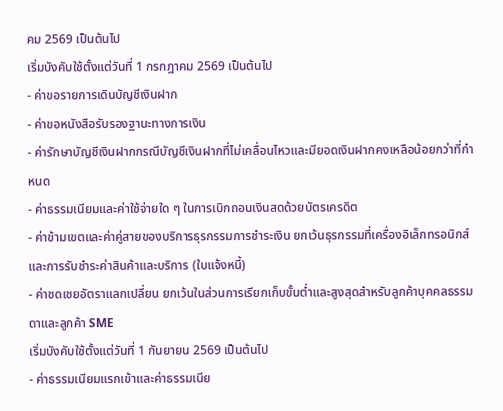คม 2569 เป็นต้นไป
เริ่มบังคับใช้ตั้งแต่วันที่ 1 กรกฎาคม 2569 เป็นต้นไป
- ค่าขอรายการเดินบัญชีเงินฝาก
- ค่าขอหนังสือรับรองฐานะทางการเงิน
- ค่ารักษาบัญชีเงินฝากกรณีบัญชีเงินฝากที่ไม่เคลื่อนไหวและมียอดเงินฝากคงเหลือน้อยกว่าที่กำหนด
- ค่าธรรมเนียมและค่าใช้จ่ายใด ๆ ในการเบิกถอนเงินสดด้วยบัตรเครดิต
- ค่าข้ามเขตและค่าคู่สายของบริการธุรกรรมการชำระเงิน ยกเว้นธุรกรรมที่เครื่องอิเล็กทรอนิกส์ และการรับชำระค่าสินค้าและบริการ (ใบแจ้งหนี้)
- ค่าชดเชยอัตราแลกเปลี่ยน ยกเว้นในส่วนการเรียกเก็บขั้นต่ำและสูงสุดสำหรับลูกค้าบุคคลธรรมดาและลูกค้า SME
เริ่มบังคับใช้ตั้งแต่วันที่ 1 กันยายน 2569 เป็นต้นไป
- ค่าธรรมเนียมแรกเข้าและค่าธรรมเนีย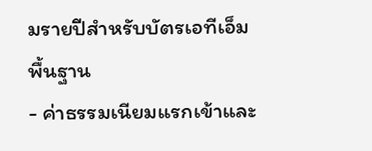มรายปีสำหรับบัตรเอทีเอ็มพื้นฐาน
- ค่าธรรมเนียมแรกเข้าและ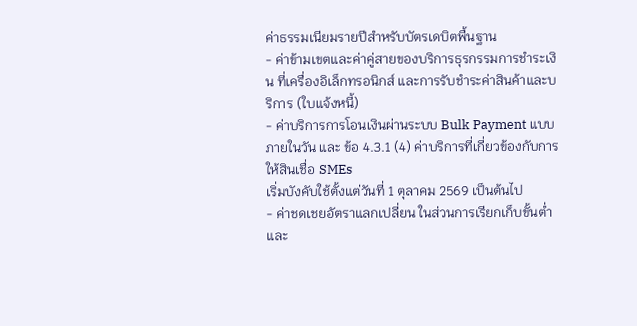ค่าธรรมเนียมรายปีสำหรับบัตรเดบิตพื้นฐาน
- ค่าข้ามเขตและค่าคู่สายของบริการธุรกรรมการชำระเงิน ที่เครื่องอิเล็กทรอนิกส์ และการรับชำระค่าสินค้าและบริการ (ใบแจ้งหนี้)
- ค่าบริการการโอนเงินผ่านระบบ Bulk Payment แบบภายในวัน และ ข้อ 4.3.1 (4) ค่าบริการที่เกี่ยวข้องกับการให้สินเชื่อ SMEs
เริ่มบังคับใช้ตั้งแต่วันที่ 1 ตุลาคม 2569 เป็นต้นไป
- ค่าชดเชยอัตราแลกเปลี่ยน ในส่วนการเรียกเก็บขั้นต่ำและ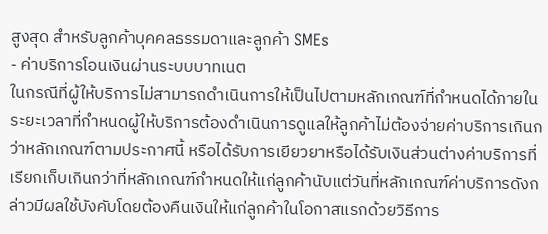สูงสุด สำหรับลูกค้าบุคคลธรรมดาและลูกค้า SMEs
- ค่าบริการโอนเงินผ่านระบบบาทเนต
ในกรณีที่ผู้ให้บริการไม่สามารถดำเนินการให้เป็นไปตามหลักเกณฑ์ที่กำหนดได้ภายในระยะเวลาที่กำหนดผู้ให้บริการต้องดำเนินการดูแลให้ลูกค้าไม่ต้องจ่ายค่าบริการเกินกว่าหลักเกณฑ์ตามประกาศนี้ หรือได้รับการเยียวยาหรือได้รับเงินส่วนต่างค่าบริการที่เรียกเก็บเกินกว่าที่หลักเกณฑ์กำหนดให้แก่ลูกค้านับแต่วันที่หลักเกณฑ์ค่าบริการดังกล่าวมีผลใช้บังคับโดยต้องคืนเงินให้แก่ลูกค้าในโอกาสแรกด้วยวิธีการ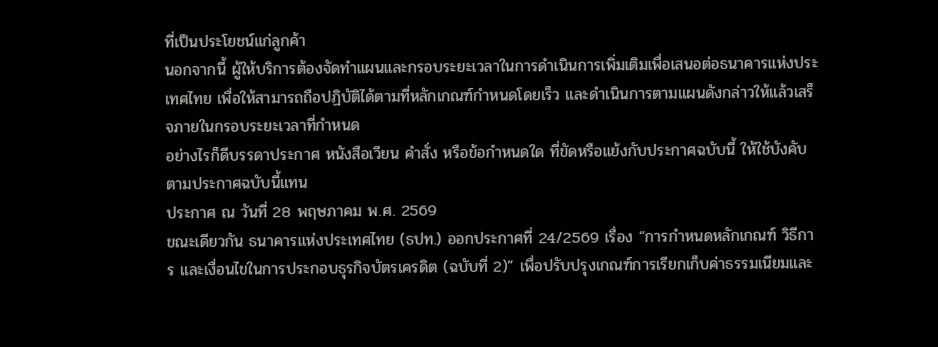ที่เป็นประโยชน์แก่ลูกค้า
นอกจากนี้ ผู้ให้บริการต้องจัดทำแผนและกรอบระยะเวลาในการดำเนินการเพิ่มเติมเพื่อเสนอต่อธนาคารแห่งประเทศไทย เพื่อให้สามารถถือปฏิบัติได้ตามที่หลักเกณฑ์กำหนดโดยเร็ว และดำเนินการตามแผนดังกล่าวให้แล้วเสร็จภายในกรอบระยะเวลาที่กำหนด
อย่างไรก็ดีบรรดาประกาศ หนังสือเวียน คำสั่ง หรือข้อกำหนดใด ที่ขัดหรือแย้งกับประกาศฉบับนี้ ให้ใช้บังคับตามประกาศฉบับนี้แทน
ประกาศ ณ วันที่ 28 พฤษภาคม พ.ศ. 2569
ขณะเดียวกัน ธนาคารแห่งประเทศไทย (ธปท.) ออกประกาศที่ 24/2569 เรื่อง “การกำหนดหลักเกณฑ์ วิธีการ และเงื่อนไขในการประกอบธุรกิจบัตรเครดิต (ฉบับที่ 2)” เพื่อปรับปรุงเกณฑ์การเรียกเก็บค่าธรรมเนียมและ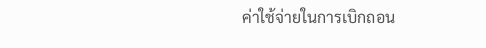ค่าใช้จ่ายในการเบิกถอน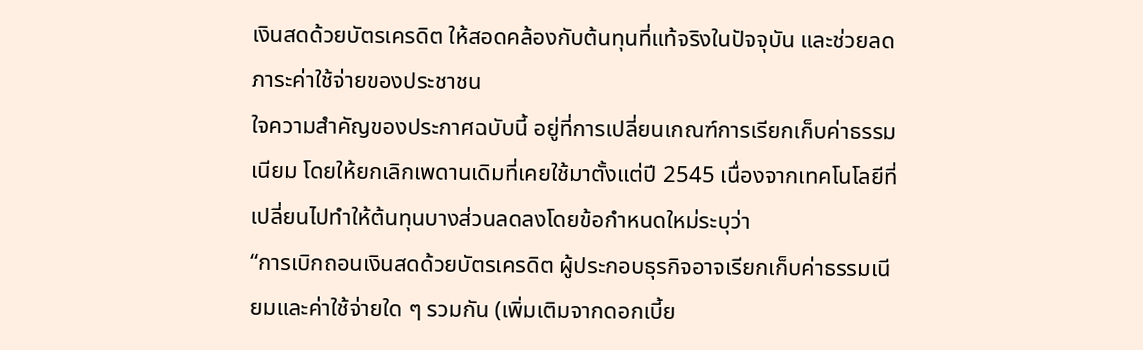เงินสดด้วยบัตรเครดิต ให้สอดคล้องกับต้นทุนที่แท้จริงในปัจจุบัน และช่วยลดภาระค่าใช้จ่ายของประชาชน
ใจความสำคัญของประกาศฉบับนี้ อยู่ที่การเปลี่ยนเกณฑ์การเรียกเก็บค่าธรรมเนียม โดยให้ยกเลิกเพดานเดิมที่เคยใช้มาตั้งแต่ปี 2545 เนื่องจากเทคโนโลยีที่เปลี่ยนไปทำให้ต้นทุนบางส่วนลดลงโดยข้อกำหนดใหม่ระบุว่า
“การเบิกถอนเงินสดด้วยบัตรเครดิต ผู้ประกอบธุรกิจอาจเรียกเก็บค่าธรรมเนียมและค่าใช้จ่ายใด ๆ รวมกัน (เพิ่มเติมจากดอกเบี้ย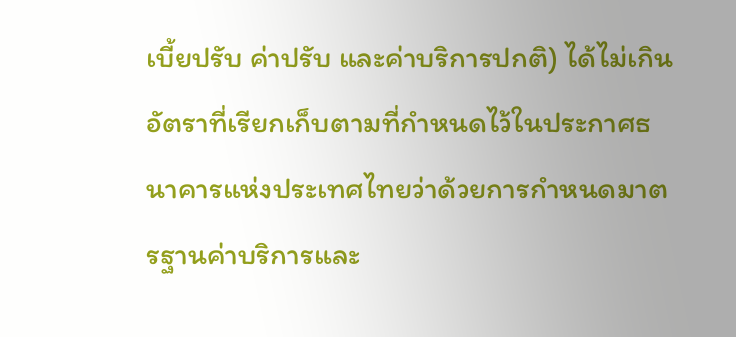เบี้ยปรับ ค่าปรับ และค่าบริการปกติ) ได้ไม่เกินอัตราที่เรียกเก็บตามที่กำหนดไว้ในประกาศธนาคารแห่งประเทศไทยว่าด้วยการกำหนดมาตรฐานค่าบริการและ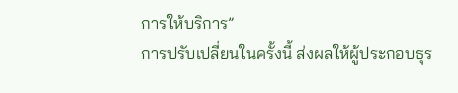การให้บริการ”
การปรับเปลี่ยนในครั้งนี้ ส่งผลให้ผู้ประกอบธุร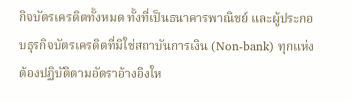กิจบัตรเครดิตทั้งหมด ทั้งที่เป็นธนาคารพาณิชย์ และผู้ประกอบธุรกิจบัตรเครดิตที่มิใช่สถาบันการเงิน (Non-bank) ทุกแห่ง ต้องปฏิบัติตามอัตราอ้างอิงให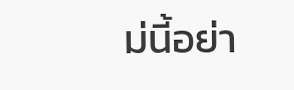ม่นี้อย่า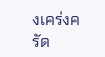งเคร่งครัด